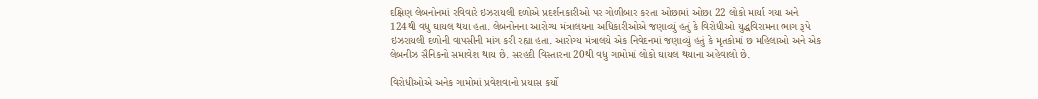દક્ષિણ લેબનોનમાં રવિવારે ઇઝરાયલી દળોએ પ્રદર્શનકારીઓ પર ગોળીબાર કરતા ઓછામાં ઓછા 22 લોકો માર્યા ગયા અને 124થી વધુ ઘાયલ થયા હતા. લેબનોનના આરોગ્ય મંત્રાલયના અધિકારીઓએ જણાવ્યું હતું કે વિરોધીઓ યુદ્ધવિરામના ભાગ રૂપે ઇઝરાયલી દળોની વાપસીની માંગ કરી રહ્યા હતા. આરોગ્ય મંત્રાલયે એક નિવેદનમાં જણાવ્યું હતું કે મૃતકોમાં છ મહિલાઓ અને એક લેબનીઝ સૈનિકનો સમાવેશ થાય છે. સરહદી વિસ્તારના 20થી વધુ ગામોમાં લોકો ઘાયલ થયાના અહેવાલો છે.

વિરોધીઓએ અનેક ગામોમાં પ્રવેશવાનો પ્રયાસ કર્યો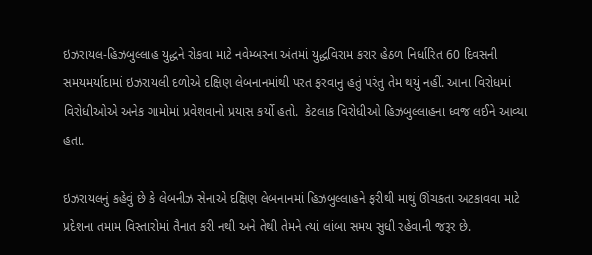ઇઝરાયલ-હિઝબુલ્લાહ યુદ્ધને રોકવા માટે નવેમ્બરના અંતમાં યુદ્ધવિરામ કરાર હેઠળ નિર્ધારિત 60 દિવસની સમયમર્યાદામાં ઇઝરાયલી દળોએ દક્ષિણ લેબનાનમાંથી પરત ફરવાનુ હતું પરંતુ તેમ થયું નહીં. આના વિરોધમાં વિરોધીઓએ અનેક ગામોમાં પ્રવેશવાનો પ્રયાસ કર્યો હતો.  કેટલાક વિરોધીઓ હિઝબુલ્લાહના ધ્વજ લઈને આવ્યા હતા.

ઇઝરાયલનું કહેવું છે કે લેબનીઝ સેનાએ દક્ષિણ લેબનાનમાં હિઝબુલ્લાહને ફરીથી માથું ઊંચકતા અટકાવવા માટે પ્રદેશના તમામ વિસ્તારોમાં તૈનાત કરી નથી અને તેથી તેમને ત્યાં લાંબા સમય સુધી રહેવાની જરૂર છે.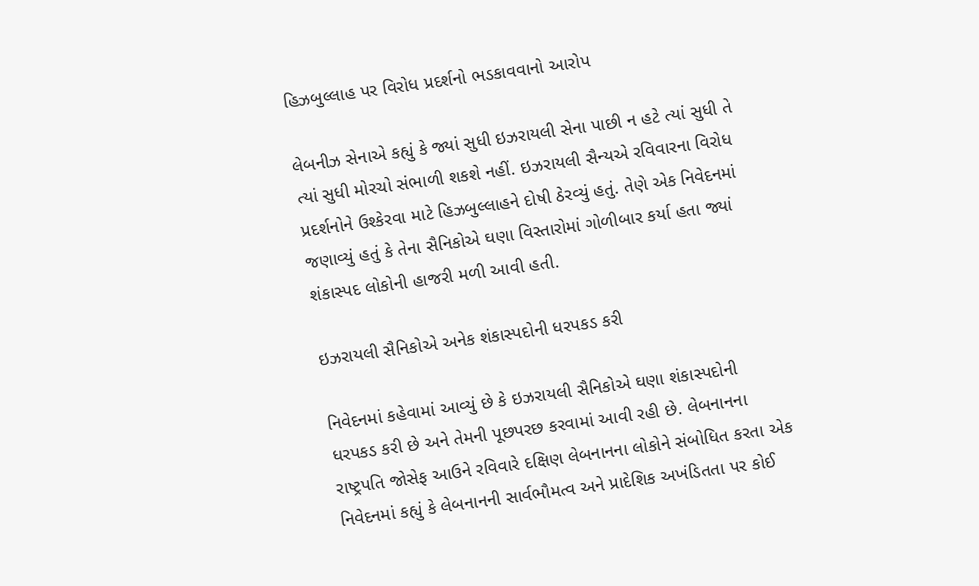હિઝબુલ્લાહ પર વિરોધ પ્રદર્શનો ભડકાવવાનો આરોપ

લેબનીઝ સેનાએ કહ્યું કે જ્યાં સુધી ઇઝરાયલી સેના પાછી ન હટે ત્યાં સુધી તે ત્યાં સુધી મોરચો સંભાળી શકશે નહીં. ઇઝરાયલી સૈન્યએ રવિવારના વિરોધ પ્રદર્શનોને ઉશ્કેરવા માટે હિઝબુલ્લાહને દોષી ઠેરવ્યું હતું. તેણે એક નિવેદનમાં જણાવ્યું હતું કે તેના સૈનિકોએ ઘણા વિસ્તારોમાં ગોળીબાર કર્યા હતા જ્યાં શંકાસ્પદ લોકોની હાજરી મળી આવી હતી.

ઇઝરાયલી સૈનિકોએ અનેક શંકાસ્પદોની ધરપકડ કરી

નિવેદનમાં કહેવામાં આવ્યું છે કે ઇઝરાયલી સૈનિકોએ ઘણા શંકાસ્પદોની ધરપકડ કરી છે અને તેમની પૂછપરછ કરવામાં આવી રહી છે. લેબનાનના રાષ્ટ્રપતિ જોસેફ આઉને રવિવારે દક્ષિણ લેબનાનના લોકોને સંબોધિત કરતા એક નિવેદનમાં કહ્યું કે લેબનાનની સાર્વભૌમત્વ અને પ્રાદેશિક અખંડિતતા પર કોઈ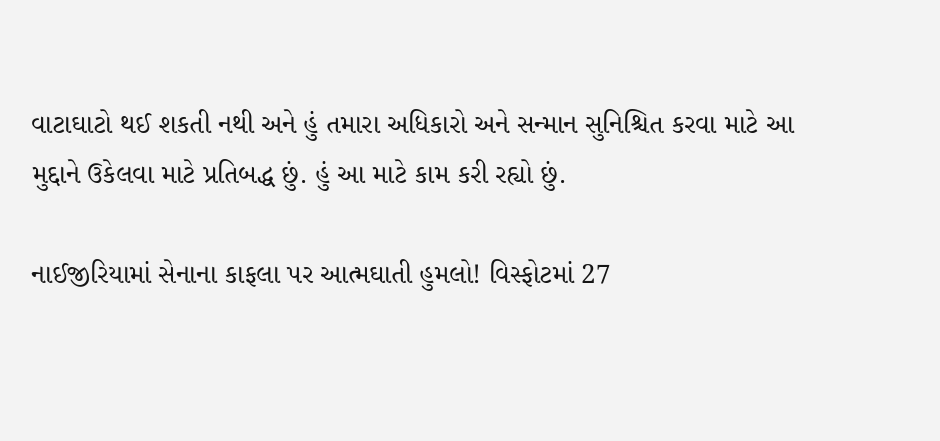વાટાઘાટો થઈ શકતી નથી અને હું તમારા અધિકારો અને સન્માન સુનિશ્ચિત કરવા માટે આ મુદ્દાને ઉકેલવા માટે પ્રતિબદ્ધ છું. હું આ માટે કામ કરી રહ્યો છું.

નાઈજીરિયામાં સેનાના કાફલા પર આત્મઘાતી હુમલો! વિસ્ફોટમાં 27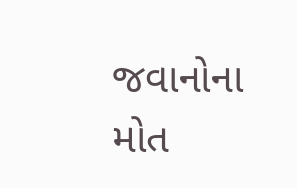જવાનોના મોત